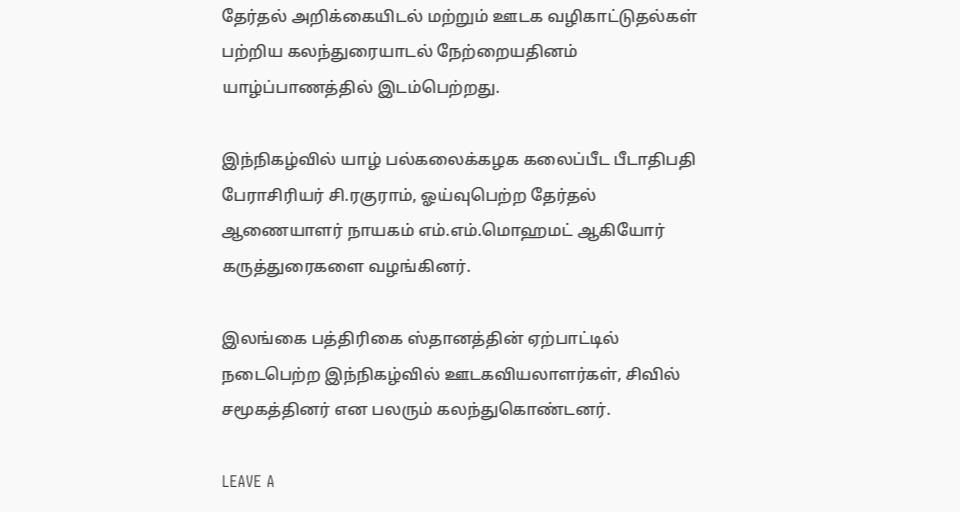தேர்தல் அறிக்கையிடல் மற்றும் ஊடக வழிகாட்டுதல்கள் பற்றிய கலந்துரையாடல் நேற்றையதினம் யாழ்ப்பாணத்தில் இடம்பெற்றது.

இந்நிகழ்வில் யாழ் பல்கலைக்கழக கலைப்பீட பீடாதிபதி பேராசிரியர் சி.ரகுராம், ஓய்வுபெற்ற தேர்தல் ஆணையாளர் நாயகம் எம்.எம்.மொஹமட் ஆகியோர் கருத்துரைகளை வழங்கினர்.

இலங்கை பத்திரிகை ஸ்தானத்தின் ஏற்பாட்டில் நடைபெற்ற இந்நிகழ்வில் ஊடகவியலாளர்கள், சிவில் சமூகத்தினர் என பலரும் கலந்துகொண்டனர்.

LEAVE A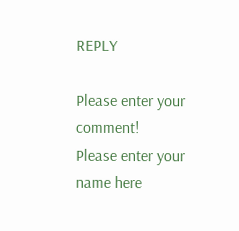REPLY

Please enter your comment!
Please enter your name here